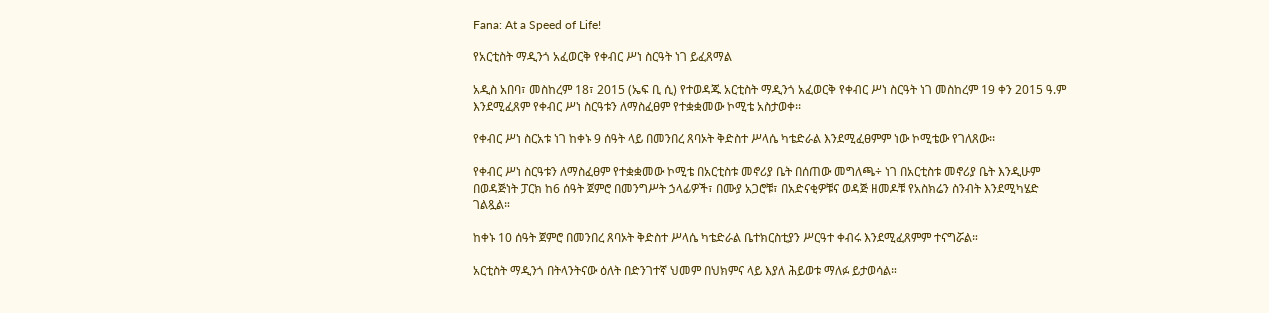Fana: At a Speed of Life!

የአርቲስት ማዲንጎ አፈወርቅ የቀብር ሥነ ስርዓት ነገ ይፈጸማል

አዲስ አበባ፣ መስከረም 18፣ 2015 (ኤፍ ቢ ሲ) የተወዳጁ አርቲስት ማዲንጎ አፈወርቅ የቀብር ሥነ ስርዓት ነገ መስከረም 19 ቀን 2015 ዓ.ም እንደሚፈጸም የቀብር ሥነ ስርዓቱን ለማስፈፀም የተቋቋመው ኮሚቴ አስታወቀ፡፡

የቀብር ሥነ ስርአቱ ነገ ከቀኑ 9 ሰዓት ላይ በመንበረ ጸባኦት ቅድስተ ሥላሴ ካቴድራል እንደሚፈፀምም ነው ኮሚቴው የገለጸው፡፡

የቀብር ሥነ ስርዓቱን ለማስፈፀም የተቋቋመው ኮሚቴ በአርቲስቱ መኖሪያ ቤት በሰጠው መግለጫ÷ ነገ በአርቲስቱ መኖሪያ ቤት እንዲሁም በወዳጅነት ፓርክ ከ6 ሰዓት ጀምሮ በመንግሥት ኃላፊዎች፣ በሙያ አጋሮቹ፣ በአድናቂዎቹና ወዳጅ ዘመዶቹ የአስክሬን ስንብት እንደሚካሄድ ገልጿል።

ከቀኑ 10 ሰዓት ጀምሮ በመንበረ ጸባኦት ቅድስተ ሥላሴ ካቴድራል ቤተክርስቲያን ሥርዓተ ቀብሩ እንደሚፈጸምም ተናግሯል።

አርቲስት ማዲንጎ በትላንትናው ዕለት በድንገተኛ ህመም በህክምና ላይ እያለ ሕይወቱ ማለፉ ይታወሳል።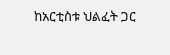ከአርቲስቱ ህልፈት ጋር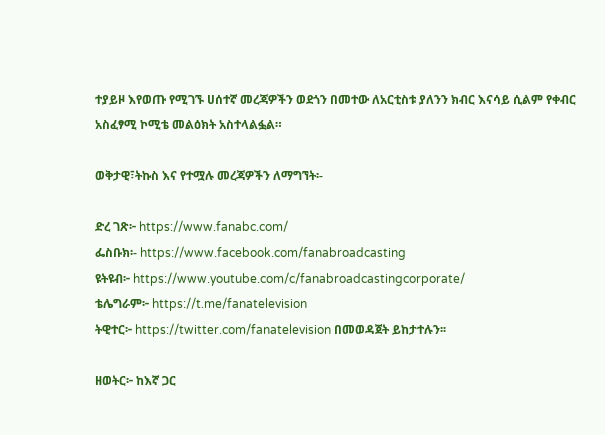ተያይዞ እየወጡ የሚገኙ ሀሰተኛ መረጃዎችን ወደጎን በመተው ለአርቲስቱ ያለንን ክብር እናሳይ ሲልም የቀብር አስፈፃሚ ኮሚቴ መልዕክት አስተላልፏል።

ወቅታዊ፣ትኩስ እና የተሟሉ መረጃዎችን ለማግኘት፡-

ድረ ገጽ፦ https://www.fanabc.com/
ፌስቡክ፡- https://www.facebook.com/fanabroadcasting
ዩትዩብ፦ https://www.youtube.com/c/fanabroadcastingcorporate/
ቴሌግራም፦ https://t.me/fanatelevision
ትዊተር፦ https://twitter.com/fanatelevision በመወዳጀት ይከታተሉን፡፡

ዘወትር፦ ከእኛ ጋር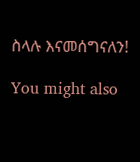ስላሉ እናመሰግናለን!

You might also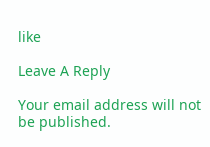like

Leave A Reply

Your email address will not be published.